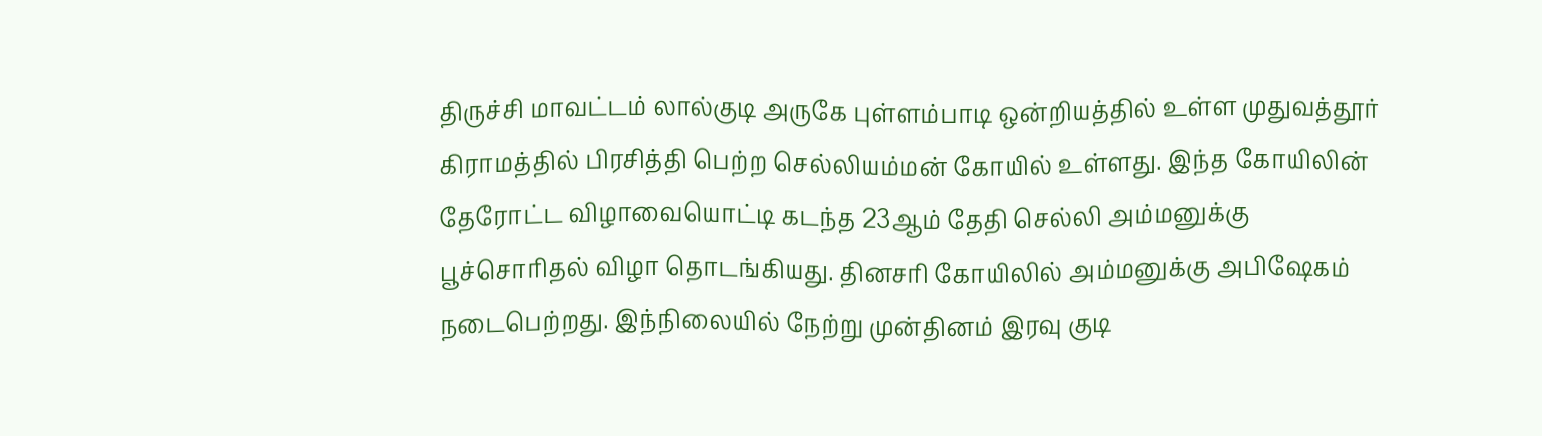திருச்சி மாவட்டம் லால்குடி அருகே புள்ளம்பாடி ஒன்றியத்தில் உள்ள முதுவத்தூர் கிராமத்தில் பிரசித்தி பெற்ற செல்லியம்மன் கோயில் உள்ளது. இந்த கோயிலின் தேரோட்ட விழாவையொட்டி கடந்த 23ஆம் தேதி செல்லி அம்மனுக்கு பூச்சொரிதல் விழா தொடங்கியது. தினசரி கோயிலில் அம்மனுக்கு அபிஷேகம் நடைபெற்றது. இந்நிலையில் நேற்று முன்தினம் இரவு குடி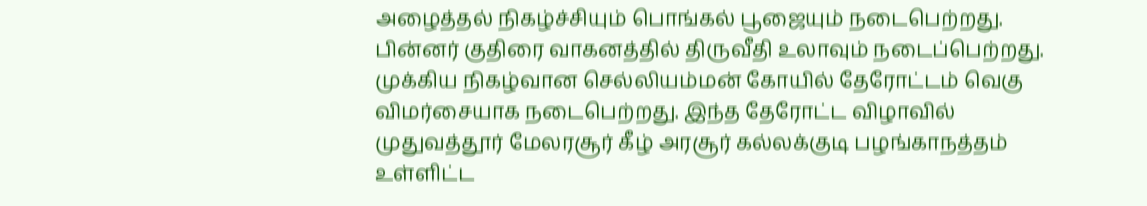அழைத்தல் நிகழ்ச்சியும் பொங்கல் பூஜையும் நடைபெற்றது. பின்னர் குதிரை வாகனத்தில் திருவீதி உலாவும் நடைப்பெற்றது.
முக்கிய நிகழ்வான செல்லியம்மன் கோயில் தேரோட்டம் வெகு விமர்சையாக நடைபெற்றது. இந்த தேரோட்ட விழாவில் முதுவத்தூர் மேலரசூர் கீழ் அரசூர் கல்லக்குடி பழங்காநத்தம் உள்ளிட்ட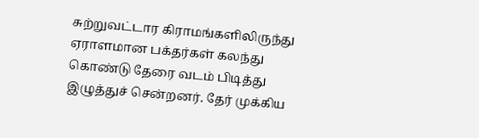சுற்றுவட்டார கிராமங்களிலிருந்து ஏராளமான பக்தர்கள் கலந்து கொண்டு தேரை வடம் பிடித்து இழுத்துச் சென்றனர். தேர் முக்கிய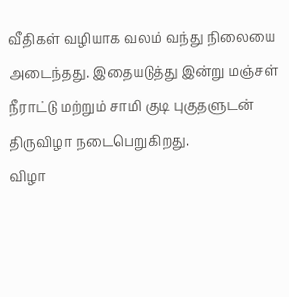வீதிகள் வழியாக வலம் வந்து நிலையை அடைந்தது. இதையடுத்து இன்று மஞ்சள் நீராட்டு மற்றும் சாமி குடி புகுதளுடன் திருவிழா நடைபெறுகிறது.
விழா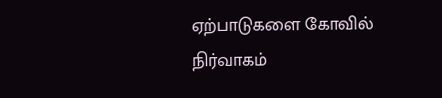ஏற்பாடுகளை கோவில் நிர்வாகம்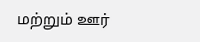மற்றும் ஊர்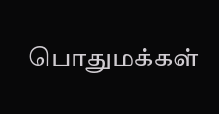பொதுமக்கள்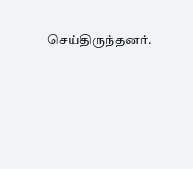செய்திருந்தனர்.